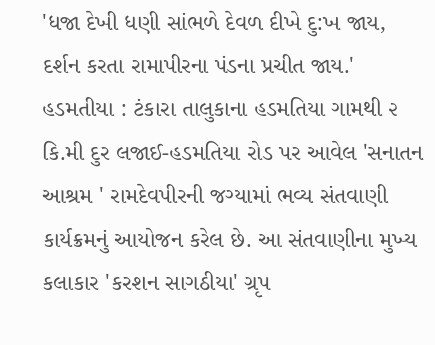'ધજા દેખી ધણી સાંભળે દેવળ દીખે દુ:ખ જાય, દર્શન કરતા રામાપીરના પંડના પ્રચીત જાય.' હડમતીયા : ટંકારા તાલુકાના હડમતિયા ગામથી ૨ કિ.મી દુર લજાઈ-હડમતિયા રોડ પર આવેલ 'સનાતન આશ્રમ ' રામદેવપીરની જગ્યામાં ભવ્ય સંતવાણી કાર્યક્રમનું આયોજન કરેલ છે. આ સંતવાણીના મુખ્ય કલાકાર 'કરશન સાગઠીયા' ગ્રૃપ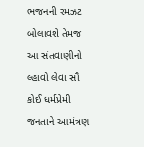ભજનની રમઝટ બોલાવશે તેમજ આ સંતવાણીનો લ્હાવો લેવા સૌ કોઈ ધર્મપ્રેમી જનતાને આમંત્રણ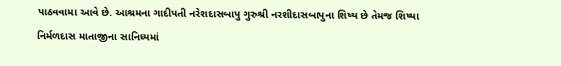પાઠવવામા આવે છે. આશ્રમના ગાદીપતી નરેશદાસબાપુ ગુરુશ્રી નરશીદાસબાપુના શિષ્ય છે તેમજ શિષ્યા નિર્મળદાસ માતાજીના સાનિધ્યમાં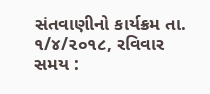સંતવાણીનો કાર્યક્રમ તા. ૧/૪/૨૦૧૮, રવિવાર સમય :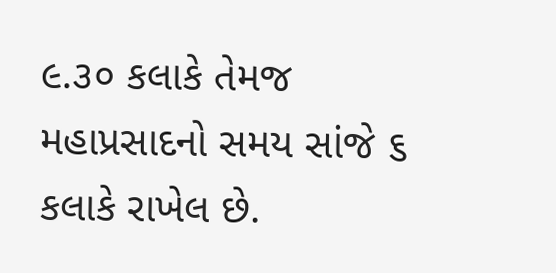૯.૩૦ કલાકે તેમજ મહાપ્રસાદનો સમય સાંજે ૬ કલાકે રાખેલ છે.